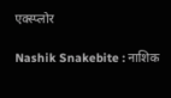एक्स्प्लोर

Nashik Snakebite : नाशिक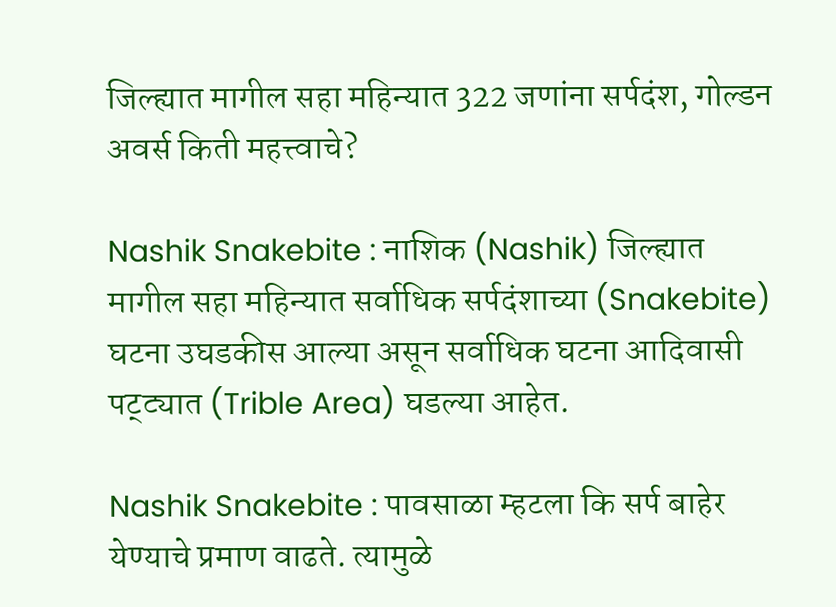जिल्ह्यात मागील सहा महिन्यात 322 जणांना सर्पदंश, गोल्डन अवर्स किती महत्त्वाचे?

Nashik Snakebite : नाशिक (Nashik) जिल्ह्यात मागील सहा महिन्यात सर्वाधिक सर्पदंशाच्या (Snakebite) घटना उघडकीस आल्या असून सर्वाधिक घटना आदिवासी पट्ट्यात (Trible Area) घडल्या आहेत.

Nashik Snakebite : पावसाळा म्हटला कि सर्प बाहेर येण्याचे प्रमाण वाढते. त्यामुळे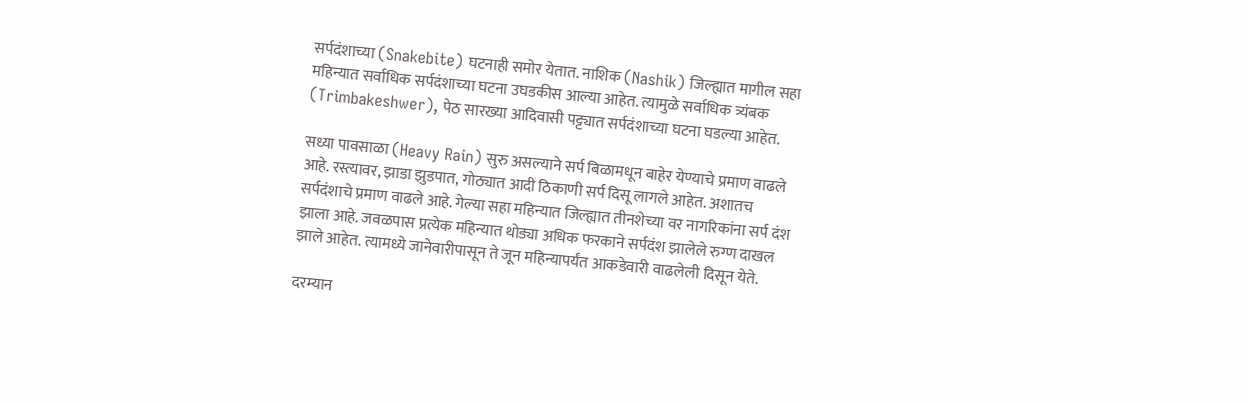सर्पदंशाच्या (Snakebite) घटनाही समोर येतात. नाशिक (Nashik) जिल्ह्यात मागील सहा महिन्यात सर्वाधिक सर्पदंशाच्या घटना उघडकीस आल्या आहेत. त्यामुळे सर्वाधिक त्र्यंबक (Trimbakeshwer), पेठ सारख्या आदिवासी पट्ट्यात सर्पदंशाच्या घटना घडल्या आहेत.

सध्या पावसाळा (Heavy Rain) सुरु असल्याने सर्प बिळामधून बाहेर येण्याचे प्रमाण वाढले आहे. रस्त्यावर, झाडा झुडपात, गोठ्यात आदी ठिकाणी सर्प दिसू लागले आहेत. अशातच सर्पदंशाचे प्रमाण वाढले आहे. गेल्या सहा महिन्यात जिल्ह्यात तीनशेच्या वर नागरिकांना सर्प दंश झाला आहे. जवळपास प्रत्येक महिन्यात थोड्या अधिक फरकाने सर्पदंश झालेले रुग्ण दाखल झाले आहेत. त्यामध्ये जानेवारीपासून ते जून महिन्यापर्यंत आकडेवारी वाढलेली दिसून येते.

दरम्यान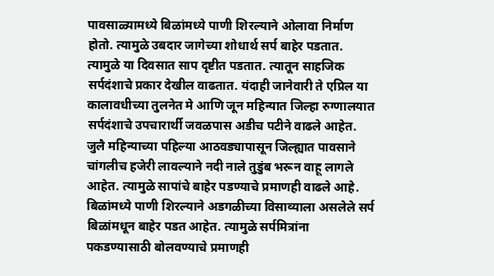पावसाळ्यामध्ये बिळांमध्ये पाणी शिरल्याने ओलावा निर्माण होतो. त्यामुळे उबदार जागेच्या शोधार्थ सर्प बाहेर पडतात. त्यामुळे या दिवसात साप दृष्टीत पडतात. त्यातून साहजिक सर्पदंशाचे प्रकार देखील वाढतात. यंदाही जानेवारी ते एप्रिल या कालावधीच्या तुलनेत मे आणि जून महिन्यात जिल्हा रुग्णालयात सर्पदंशाचे उपचारार्थी जवळपास अडीच पटीने वाढले आहेत. जुलै महिन्याच्या पहिल्या आठवड्यापासून जिल्ह्यात पावसाने चांगलीच हजेरी लावल्याने नदी नाले तुडुंब भरून वाहू लागले आहेत. त्यामुळे सापांचे बाहेर पडण्याचे प्रमाणही वाढले आहे. बिळांमध्ये पाणी शिरल्याने अडगळीच्या विसाव्याला असलेले सर्प बिळांमधून बाहेर पडत आहेत. त्यामुळे सर्पमित्रांना पकडण्यासाठी बोलवण्याचे प्रमाणही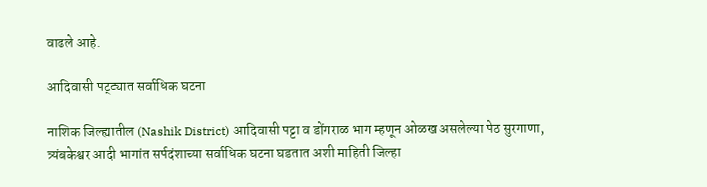वाढले आहे.

आदिवासी पट्ट्यात सर्वाधिक घटना

नाशिक जिल्ह्यातील (Nashik District) आदिवासी पट्टा व डोंगराळ भाग म्हणून ओळख असलेल्या पेठ सुरगाणा, त्र्यंबकेश्वर आदी भागांत सर्पदंशाच्या सर्वाधिक घटना घडतात अशी माहिती जिल्हा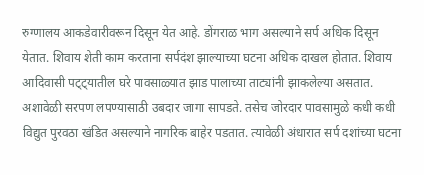रुग्णालय आकडेवारीवरून दिसून येत आहे. डोंगराळ भाग असल्याने सर्प अधिक दिसून येतात. शिवाय शेती काम करताना सर्पदंश झाल्याच्या घटना अधिक दाखल होतात. शिवाय आदिवासी पट्ट्यातील घरे पावसाळ्यात झाड पालाच्या ताट्यांनी झाकलेल्या असतात. अशावेळी सरपण लपण्यासाठी उबदार जागा सापडते. तसेच जोरदार पावसामुळे कधी कधी विद्युत पुरवठा खंडित असल्याने नागरिक बाहेर पडतात. त्यावेळी अंधारात सर्प दशांच्या घटना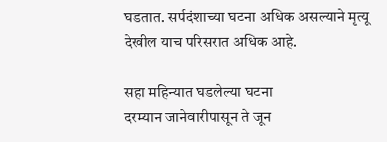घडतात. सर्पदंशाच्या घटना अधिक असल्याने मृत्यू देखील याच परिसरात अधिक आहे.

सहा महिन्यात घडलेल्या घटना
दरम्यान जानेवारीपासून ते जून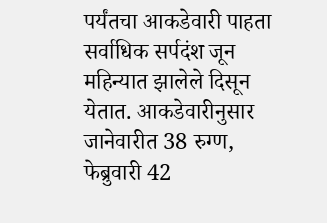पर्यंतचा आकडेवारी पाहता सर्वाधिक सर्पदंश जून महिन्यात झालेले दिसून येतात. आकडेवारीनुसार जानेवारीत 38 रुग्ण,  फेब्रुवारी 42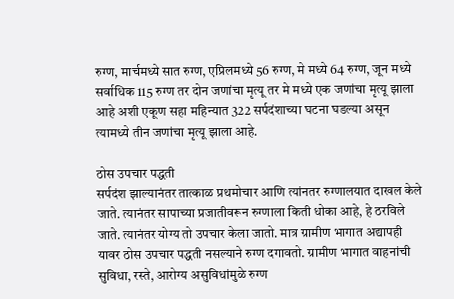रुग्ण, मार्चमध्ये सात रुग्ण, एप्रिलमध्ये 56 रुग्ण, मे मध्ये 64 रुग्ण, जून मध्ये सर्वाधिक 115 रुग्ण तर दोन जणांचा मृत्यू तर मे मध्ये एक जणांचा मृत्यू झाला आहे अशी एकूण सहा महिन्यात 322 सर्पदंशाच्या घटना घडल्या असून त्यामध्ये तीन जणांचा मृत्यू झाला आहे.

ठोस उपचार पद्धती
सर्पदंश झाल्यानंतर तात्काळ प्रथमोचार आणि त्यांनतर रुग्णालयात दाखल केले जाते. त्यानंतर सापाच्या प्रजातीवरून रुग्णाला किती धोका आहे, हे ठरविले जाते. त्यानंतर योग्य तो उपचार केला जातो. मात्र ग्रामीण भागात अद्यापही यावर ठोस उपचार पद्धती नसल्याने रुग्ण दगावतो. ग्रामीण भागात वाहनांची सुविधा, रस्ते, आरोग्य असुविधांमुळे रुग्ण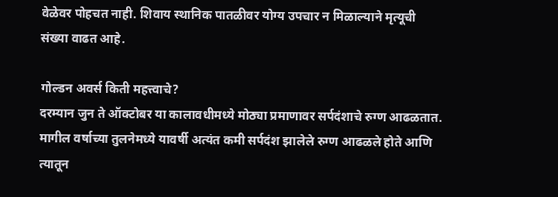वेळेवर पोहचत नाही. शिवाय स्थानिक पातळीवर योग्य उपचार न मिळाल्याने मृत्यूची संख्या वाढत आहे.

गोल्डन अवर्स किती महत्त्वाचे?
दरम्यान जुन ते ऑक्टोबर या कालावधीमध्ये मोठ्या प्रमाणावर सर्पदंशाचे रुग्ण आढळतात. मागील वर्षाच्या तुलनेमध्ये यावर्षी अत्यंत कमी सर्पदंश झालेले रुग्ण आढळले होते आणि त्यातून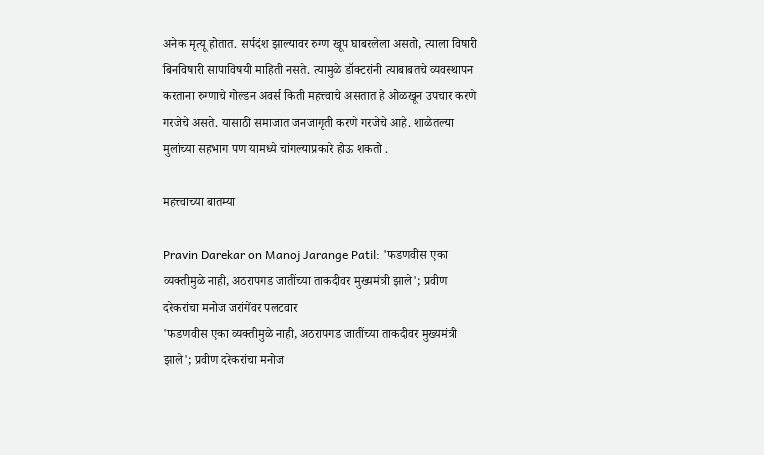अनेक मृत्यू होतात. सर्पदंश झाल्यावर रुग्ण खूप घाबरलेला असतो, त्याला विषारी बिनविषारी सापाविषयी माहिती नसते. त्यामुळे डॉक्टरांनी त्याबाबतचे व्यवस्थापन करताना रुग्णाचे गोल्डन अवर्स किती महत्त्वाचे असतात हे ओळखून उपचार करणे गरजेचे असते. यासाठी समाजात जनजागृती करणे गरजेचे आहे. शाळेतल्या मुलांच्या सहभाग पण यामध्ये चांगल्याप्रकारे होऊ शकतो .

महत्त्वाच्या बातम्या

Pravin Darekar on Manoj Jarange Patil: 'फडणवीस एका व्यक्तीमुळे नाही, अठरापगड जातींच्या ताकदीवर मुख्यमंत्री झाले'; प्रवीण दरेकरांचा मनोज जरांगेंवर पलटवार
'फडणवीस एका व्यक्तीमुळे नाही, अठरापगड जातींच्या ताकदीवर मुख्यमंत्री झाले'; प्रवीण दरेकरांचा मनोज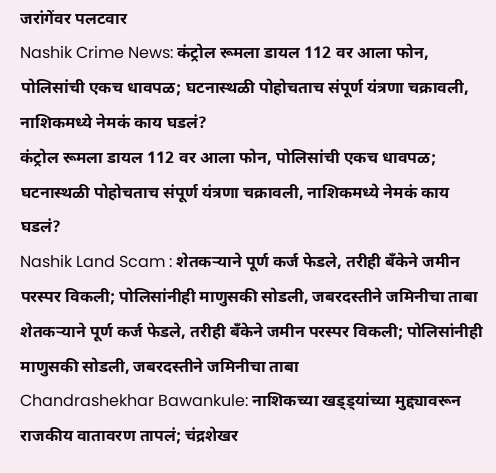जरांगेंवर पलटवार
Nashik Crime News: कंट्रोल रूमला डायल 112 वर आला फोन, पोलिसांची एकच धावपळ; घटनास्थळी पोहोचताच संपूर्ण यंत्रणा चक्रावली, नाशिकमध्ये नेमकं काय घडलं?
कंट्रोल रूमला डायल 112 वर आला फोन, पोलिसांची एकच धावपळ; घटनास्थळी पोहोचताच संपूर्ण यंत्रणा चक्रावली, नाशिकमध्ये नेमकं काय घडलं?
Nashik Land Scam : शेतकऱ्याने पूर्ण कर्ज फेडले, तरीही बँकेने जमीन परस्पर विकली; पोलिसांनीही माणुसकी सोडली, जबरदस्तीने जमिनीचा ताबा
शेतकऱ्याने पूर्ण कर्ज फेडले, तरीही बँकेने जमीन परस्पर विकली; पोलिसांनीही माणुसकी सोडली, जबरदस्तीने जमिनीचा ताबा
Chandrashekhar Bawankule: नाशिकच्या खड्ड्यांच्या मुद्द्यावरून राजकीय वातावरण तापलं; चंद्रशेखर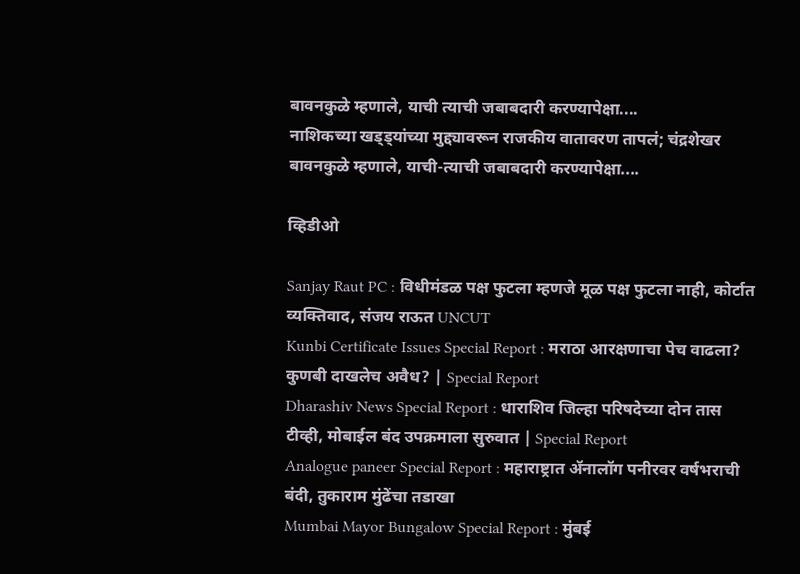बावनकुळे म्हणाले, याची त्याची जबाबदारी करण्यापेक्षा....
नाशिकच्या खड्ड्यांच्या मुद्द्यावरून राजकीय वातावरण तापलं; चंद्रशेखर बावनकुळे म्हणाले, याची-त्याची जबाबदारी करण्यापेक्षा....

व्हिडीओ

Sanjay Raut PC : विधीमंडळ पक्ष फुटला म्हणजे मूळ पक्ष फुटला नाही, कोर्टात व्यक्तिवाद, संजय राऊत UNCUT
Kunbi Certificate Issues Special Report : मराठा आरक्षणाचा पेच वाढला? कुणबी दाखलेच अवैध? | Special Report
Dharashiv News Special Report : धाराशिव जिल्हा परिषदेच्या दोन तास टीव्ही, मोबाईल बंद उपक्रमाला सुरुवात | Special Report
Analogue paneer Special Report : महाराष्ट्रात ॲनालॉग पनीरवर वर्षभराची बंदी, तुकाराम मुंढेंचा तडाखा
Mumbai Mayor Bungalow Special Report : मुंबई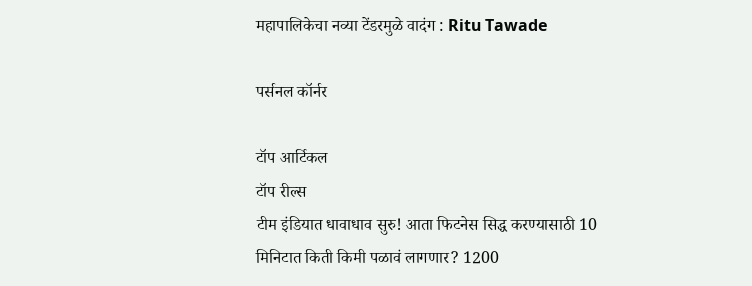महापालिकेचा नव्या टेंडरमुळे वादंग : Ritu Tawade

पर्सनल कॉर्नर

टॉप आर्टिकल
टॉप रील्स
टीम इंडियात धावाधाव सुरु! आता फिटनेस सिद्ध करण्यासाठी 10 मिनिटात किती किमी पळावं लागणार? 1200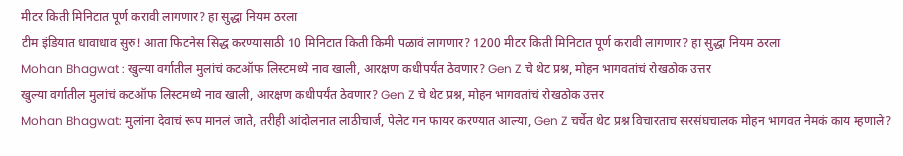मीटर किती मिनिटात पूर्ण करावी लागणार? हा सुद्धा नियम ठरला
टीम इंडियात धावाधाव सुरु! आता फिटनेस सिद्ध करण्यासाठी 10 मिनिटात किती किमी पळावं लागणार? 1200 मीटर किती मिनिटात पूर्ण करावी लागणार? हा सुद्धा नियम ठरला
Mohan Bhagwat : खुल्या वर्गातील मुलांचं कटऑफ लिस्टमध्ये नाव खाली, आरक्षण कधीपर्यंत ठेवणार? Gen Z चे थेट प्रश्न, मोहन भागवतांचं रोखठोक उत्तर
खुल्या वर्गातील मुलांचं कटऑफ लिस्टमध्ये नाव खाली, आरक्षण कधीपर्यंत ठेवणार? Gen Z चे थेट प्रश्न, मोहन भागवतांचं रोखठोक उत्तर
Mohan Bhagwat: मुलांना देवाचं रूप मानलं जाते, तरीही आंदोलनात लाठीचार्ज, पेलेट गन फायर करण्यात आल्या, Gen Z चर्चेत थेट प्रश्न विचारताच सरसंघचालक मोहन भागवत नेमकं काय म्हणाले?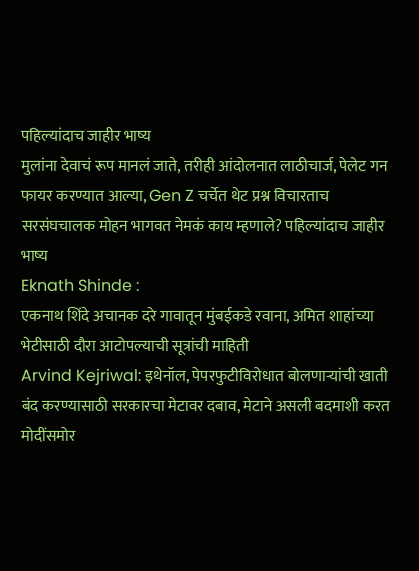पहिल्यांदाच जाहीर भाष्य
मुलांना देवाचं रूप मानलं जाते, तरीही आंदोलनात लाठीचार्ज, पेलेट गन फायर करण्यात आल्या, Gen Z चर्चेत थेट प्रश्न विचारताच सरसंघचालक मोहन भागवत नेमकं काय म्हणाले? पहिल्यांदाच जाहीर भाष्य
Eknath Shinde :
एकनाथ शिंदे अचानक दरे गावातून मुंबईकडे रवाना, अमित शाहांच्या भेटीसाठी दौरा आटोपल्याची सूत्रांची माहिती
Arvind Kejriwal: इथेनॉल, पेपरफुटीविरोधात बोलणाऱ्यांची खाती बंद करण्यासाठी सरकारचा मेटावर दबाव, मेटाने असली बदमाशी करत मोदींसमोर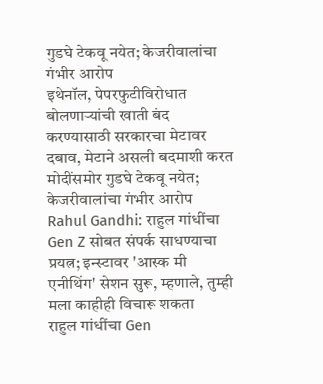गुडघे टेकवू नयेत; केजरीवालांचा गंभीर आरोप
इथेनॉल, पेपरफुटीविरोधात बोलणाऱ्यांची खाती बंद करण्यासाठी सरकारचा मेटावर दबाव, मेटाने असली बदमाशी करत मोदींसमोर गुडघे टेकवू नयेत; केजरीवालांचा गंभीर आरोप
Rahul Gandhi: राहुल गांधींचा Gen Z सोबत संपर्क साधण्याचा प्रयत्न; इन्स्टावर 'आस्क मी एनीथिंग' सेशन सुरू, म्हणाले, तुम्ही मला काहीही विचारू शकता
राहुल गांधींचा Gen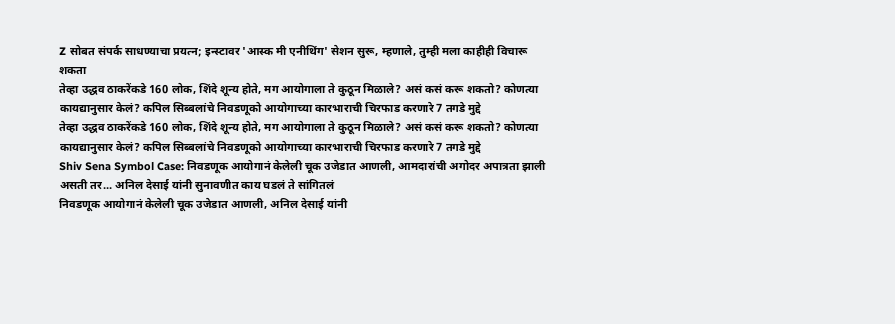Z सोबत संपर्क साधण्याचा प्रयत्न; इन्स्टावर 'आस्क मी एनीथिंग' सेशन सुरू, म्हणाले, तुम्ही मला काहीही विचारू शकता
तेव्हा उद्धव ठाकरेंकडे 160 लोक, शिंदे शून्य होते, मग आयोगाला ते कुठून मिळाले? असं कसं करू शकतो? कोणत्या कायद्यानुसार केलं? कपिल सिब्बलांचे निवडणूको आयोगाच्या कारभाराची चिरफाड करणारे 7 तगडे मुद्दे
तेव्हा उद्धव ठाकरेंकडे 160 लोक, शिंदे शून्य होते, मग आयोगाला ते कुठून मिळाले? असं कसं करू शकतो? कोणत्या कायद्यानुसार केलं? कपिल सिब्बलांचे निवडणूको आयोगाच्या कारभाराची चिरफाड करणारे 7 तगडे मुद्दे
Shiv Sena Symbol Case: निवडणूक आयोगानं केलेली चूक उजेडात आणली, आमदारांची अगोदर अपात्रता झाली असती तर... अनिल देसाई यांनी सुनावणीत काय घडलं ते सांगितलं
निवडणूक आयोगानं केलेली चूक उजेडात आणली, अनिल देसाई यांनी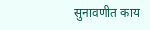सुनावणीत काय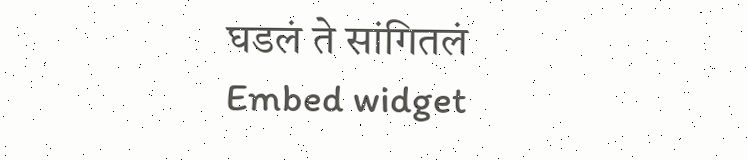घडलं ते सांगितलं
Embed widget